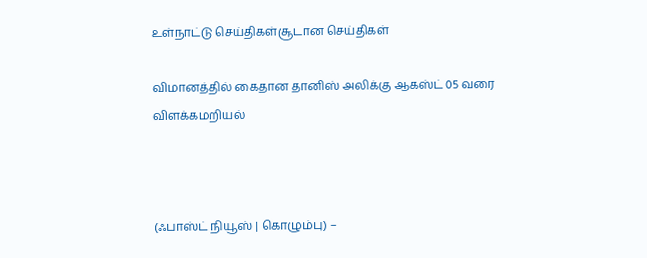உள்நாட்டு செய்திகள்சூடான செய்திகள்

விமானத்தில் கைதான தானிஸ் அலிக்கு ஆகஸ்ட் 05 வரை விளக்கமறியல்



(ஃபாஸ்ட் நியூஸ் | கொழும்பு) –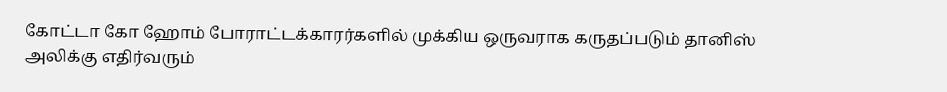கோட்டா கோ ஹோம் போராட்டக்காரர்களில் முக்கிய ஒருவராக கருதப்படும் தானிஸ் அலிக்கு எதிர்வரும்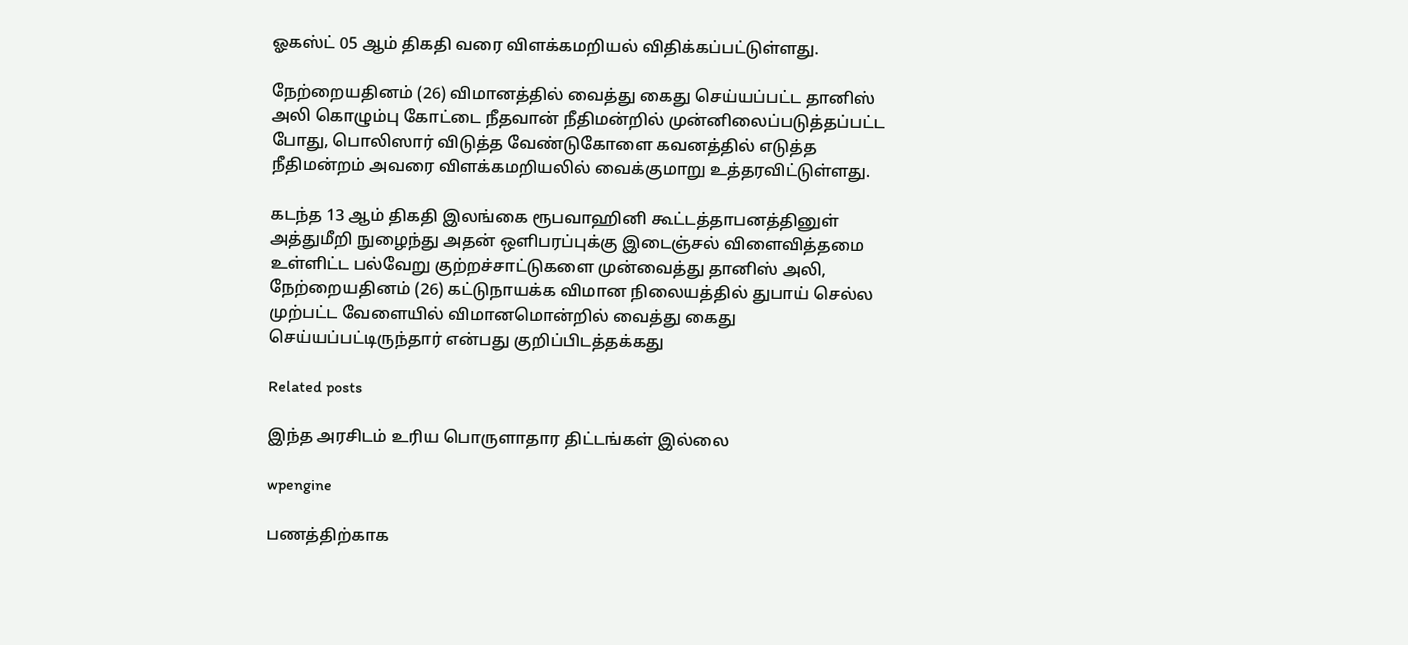ஓகஸ்ட் 05 ஆம் திகதி வரை விளக்கமறியல் விதிக்கப்பட்டுள்ளது.

நேற்றையதினம் (26) விமானத்தில் வைத்து கைது செய்யப்பட்ட தானிஸ் அலி கொழும்பு கோட்டை நீதவான் நீதிமன்றில் முன்னிலைப்படுத்தப்பட்ட போது, பொலிஸார் விடுத்த வேண்டுகோளை கவனத்தில் எடுத்த நீதிமன்றம் அவரை விளக்கமறியலில் வைக்குமாறு உத்தரவிட்டுள்ளது.

கடந்த 13 ஆம் திகதி இலங்கை ரூபவாஹினி கூட்டத்தாபனத்தினுள் அத்துமீறி நுழைந்து அதன் ஒளிபரப்புக்கு இடைஞ்சல் விளைவித்தமை உள்ளிட்ட பல்வேறு குற்றச்சாட்டுகளை முன்வைத்து தானிஸ் அலி, நேற்றையதினம் (26) கட்டுநாயக்க விமான நிலையத்தில் துபாய் செல்ல முற்பட்ட வேளையில் விமானமொன்றில் வைத்து கைது செய்யப்பட்டிருந்தார் என்பது குறிப்பிடத்தக்கது

Related posts

இந்த அரசிடம் உரிய பொருளாதார திட்டங்கள் இல்லை

wpengine

பணத்திற்காக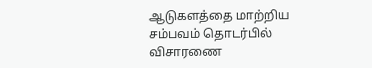ஆடுகளத்தை மாற்றிய சம்பவம் தொடர்பில் விசாரணை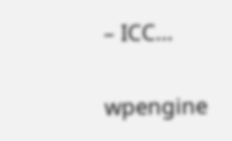– ICC…

wpengine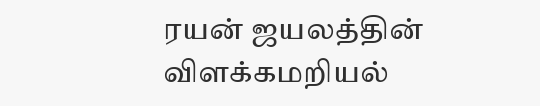ரயன் ஜயலத்தின் விளக்கமறியல்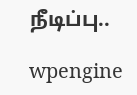நீடிப்பு..

wpengine